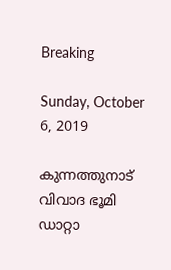Breaking

Sunday, October 6, 2019

കുന്നത്തുനാട് വിവാദ ഭൂമി ഡാറ്റാ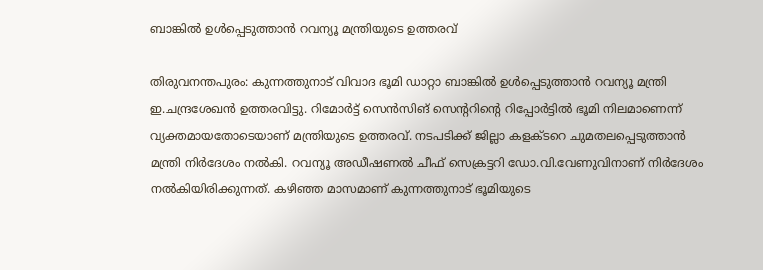ബാങ്കില്‍ ഉള്‍പ്പെടുത്താന്‍ റവന്യൂ മന്ത്രിയുടെ ഉത്തരവ്

തിരുവനന്തപുരം: കുന്നത്തുനാട് വിവാദ ഭൂമി ഡാറ്റാ ബാങ്കിൽ ഉൾപ്പെടുത്താൻ റവന്യൂ മന്ത്രി ഇ.ചന്ദ്രശേഖൻ ഉത്തരവിട്ടു. റിമോർട്ട് സെൻസിങ് സെന്ററിന്റെ റിപ്പോർട്ടിൽ ഭൂമി നിലമാണെന്ന് വ്യക്തമായതോടെയാണ് മന്ത്രിയുടെ ഉത്തരവ്. നടപടിക്ക് ജില്ലാ കളക്ടറെ ചുമതലപ്പെടുത്താൻ മന്ത്രി നിർദേശം നൽകി. റവന്യൂ അഡീഷണൽ ചീഫ് സെക്രട്ടറി ഡോ.വി.വേണുവിനാണ് നിർദേശം നൽകിയിരിക്കുന്നത്. കഴിഞ്ഞ മാസമാണ് കുന്നത്തുനാട് ഭൂമിയുടെ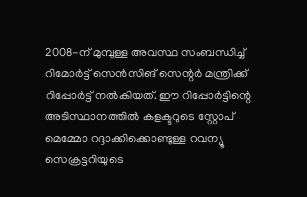2008-ന് മുമ്പുള്ള അവസ്ഥ സംബന്ധിച്ച് റിമോർട്ട് സെൻസിങ് സെന്റർ മന്ത്രിക്ക് റിപ്പോർട്ട് നൽകിയത്. ഈ റിപ്പോർട്ടിന്റെ അടിസ്ഥാനത്തിൽ കളക്ടറുടെ സ്റ്റോപ് മെമ്മോ റദ്ദാക്കിക്കൊണ്ടുള്ള റവന്യൂ സെക്രട്ടറിയുടെ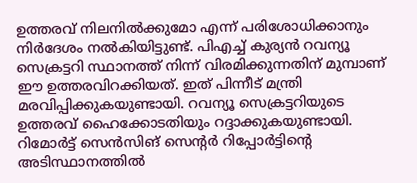ഉത്തരവ് നിലനിൽക്കുമോ എന്ന് പരിശോധിക്കാനും നിർദേശം നൽകിയിട്ടുണ്ട്. പിഎച്ച് കുര്യൻ റവന്യൂ സെക്രട്ടറി സ്ഥാനത്ത് നിന്ന് വിരമിക്കുന്നതിന് മുമ്പാണ് ഈ ഉത്തരവിറക്കിയത്. ഇത് പിന്നീട് മന്ത്രി മരവിപ്പിക്കുകയുണ്ടായി. റവന്യൂ സെക്രട്ടറിയുടെ ഉത്തരവ് ഹൈക്കോടതിയും റദ്ദാക്കുകയുണ്ടായി. റിമോർട്ട് സെൻസിങ് സെന്റർ റിപ്പോർട്ടിന്റെ അടിസ്ഥാനത്തിൽ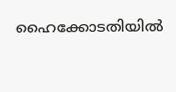ഹൈക്കോടതിയിൽ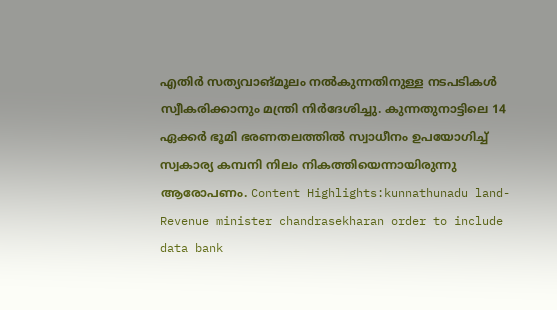എതിർ സത്യവാങ്മൂലം നൽകുന്നതിനുള്ള നടപടികൾ സ്വീകരിക്കാനും മന്ത്രി നിർദേശിച്ചു. കുന്നതുനാട്ടിലെ 14 ഏക്കർ ഭൂമി ഭരണതലത്തിൽ സ്വാധീനം ഉപയോഗിച്ച് സ്വകാര്യ കമ്പനി നിലം നികത്തിയെന്നായിരുന്നു ആരോപണം. Content Highlights:kunnathunadu land-Revenue minister chandrasekharan order to include data bank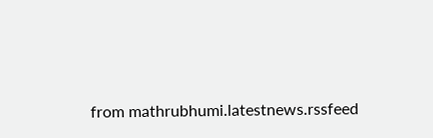from mathrubhumi.latestnews.rssfeed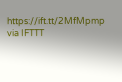https://ift.tt/2MfMpmp
via IFTTT